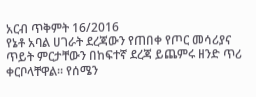አርብ ጥቅምት 16/2016
የኔቶ አባል ሀገራት ደረጃውን የጠበቀ የጦር መሳሪያና ጥይት ምርታቸውን በከፍተኛ ደረጃ ይጨምሩ ዘንድ ጥሪ ቀርቦላቸዋል፡፡ የሰሜን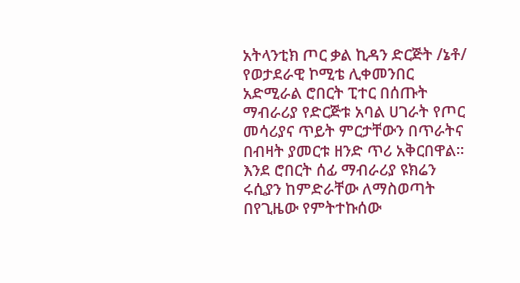አትላንቲክ ጦር ቃል ኪዳን ድርጅት /ኔቶ/ የወታደራዊ ኮሚቴ ሊቀመንበር አድሚራል ሮበርት ፒተር በሰጡት ማብራሪያ የድርጅቱ አባል ሀገራት የጦር መሳሪያና ጥይት ምርታቸውን በጥራትና በብዛት ያመርቱ ዘንድ ጥሪ አቅርበዋል፡፡ እንደ ሮበርት ሰፊ ማብራሪያ ዩክሬን ሩሲያን ከምድራቸው ለማስወጣት በየጊዜው የምትተኩሰው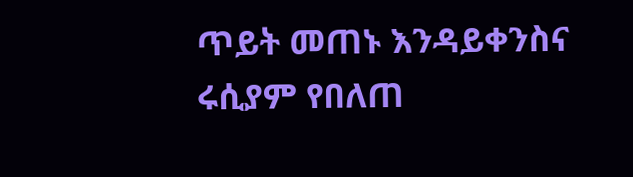ጥይት መጠኑ እንዳይቀንስና ሩሲያም የበለጠ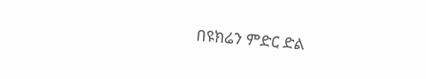በዩክሬን ምድር ድል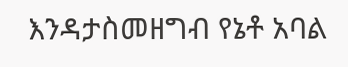እንዳታስመዘግብ የኔቶ አባል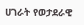ሀገራት የወታደራዊ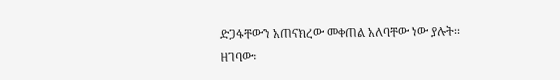ድጋፋቸውን አጠናክረው መቀጠል አለባቸው ነው ያሉት፡፡ ዘገባው፡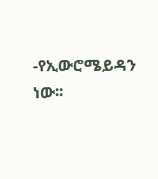-የኢውሮሜይዳን ነው፡፡